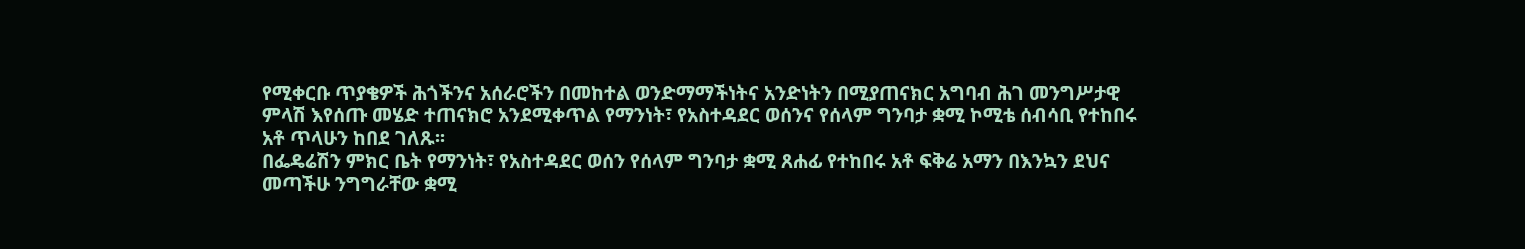የሚቀርቡ ጥያቄዎች ሕጎችንና አሰራሮችን በመከተል ወንድማማችነትና አንድነትን በሚያጠናክር አግባብ ሕገ መንግሥታዊ ምላሽ እየሰጡ መሄድ ተጠናክሮ አንደሚቀጥል የማንነት፣ የአስተዳደር ወሰንና የሰላም ግንባታ ቋሚ ኮሚቴ ሰብሳቢ የተከበሩ አቶ ጥላሁን ከበደ ገለጹ፡፡
በፌዴሬሽን ምክር ቤት የማንነት፣ የአስተዳደር ወሰን የሰላም ግንባታ ቋሚ ጸሐፊ የተከበሩ አቶ ፍቅሬ አማን በእንኳን ደህና መጣችሁ ንግግራቸው ቋሚ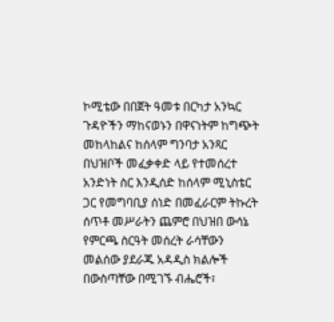ኮሚቴው በበጀት ዓመቱ በርካታ አንኳር ጉዳዮችን ማከናወኑን በዋናነትም ከግጭት መከላከልና ከሰላም ግንባታ አንጻር በህዝቦች መፈቃቀድ ላይ የተመሰረተ አንድነት ስር እንዲሰድ ከሰላም ሚኒስቴር ጋር የመግባቢያ ሰነድ በመፈራርም ትኩረት ሰጥቶ መሥራትን ጨምሮ በህዝበ ውሳኔ የምርጫ ስርዓት መሰረት ራሳቸውን መልሰው ያደራጁ አዳዲስ ክልሎች በውስጣቸው በሚገኙ ብሔሮች፣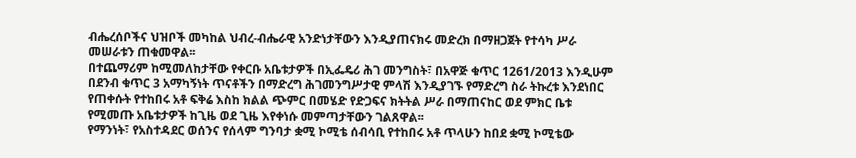ብሔረሰቦችና ህዝቦች መካከል ህብረ-ብሔራዊ አንድነታቸውን እንዲያጠናክሩ መድረክ በማዘጋጀት የተሳካ ሥራ መሠራቱን ጠቁመዋል፡፡
በተጨማሪም ከሚመለከታቸው የቀርቡ አቤቱታዎች በኢፌዴሪ ሕገ መንግስት፣ በአዋጅ ቁጥር 1261/2013 እንዲሁም በደንብ ቁጥር 3 አማካኝነት ጥናቶችን በማድረግ ሕገመንግሥታዊ ምላሽ እንዲያገኙ የማድረግ ስራ ትኩረቱ እንደነበር የጠቀሱት የተከበሩ አቶ ፍቅሬ እስከ ክልል ጭምር በመሄድ የድጋፍና ክትትል ሥራ በማጠናከር ወደ ምክር ቤቱ የሚመጡ አቤቱታዎች ከጊዜ ወደ ጊዜ እየቀነሱ መምጣታቸውን ገልጸዋል፡፡
የማንነት፣ የአስተዳደር ወሰንና የሰላም ግንባታ ቋሚ ኮሚቴ ሰብሳቢ የተከበሩ አቶ ጥላሁን ከበደ ቋሚ ኮሚቴው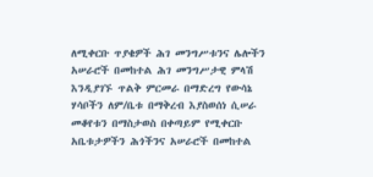ለሚቀርቡ ጥያቄዎች ሕገ መንግሥቱንና ሌሎችን አሠራሮች በመከተል ሕገ መንግሥታዊ ምላሽ እንዲያገኙ ጥልቅ ምርመራ በማድረግ የውሳኔ ሃሳቦችን ለም/ቤቱ በማቅረብ እያስወሰነ ሲሠራ መቆየቱን በማስታወስ በቀጣይም የሚቀርቡ አቤቱታዎችን ሕጎችንና አሠራሮች በመከተል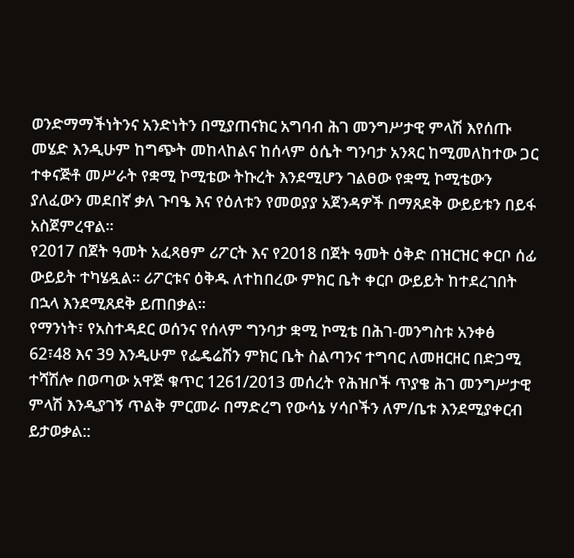ወንድማማችነትንና አንድነትን በሚያጠናክር አግባብ ሕገ መንግሥታዊ ምላሽ እየሰጡ መሄድ እንዲሁም ከግጭት መከላከልና ከሰላም ዕሴት ግንባታ አንጻር ከሚመለከተው ጋር ተቀናጅቶ መሥራት የቋሚ ኮሚቴው ትኩረት እንደሚሆን ገልፀው የቋሚ ኮሚቴውን ያለፈውን መደበኛ ቃለ ጉባዔ እና የዕለቱን የመወያያ አጀንዳዎች በማጸደቅ ውይይቱን በይፋ አስጀምረዋል፡፡
የ2017 በጀት ዓመት አፈጻፀም ሪፖርት እና የ2018 በጀት ዓመት ዕቅድ በዝርዝር ቀርቦ ሰፊ ውይይት ተካሄዷል፡፡ ሪፖርቱና ዕቅዱ ለተከበረው ምክር ቤት ቀርቦ ውይይት ከተደረገበት በኋላ እንደሚጸደቅ ይጠበቃል፡፡
የማንነት፣ የአስተዳደር ወሰንና የሰላም ግንባታ ቋሚ ኮሚቴ በሕገ-መንግስቱ አንቀፅ 62፣48 እና 39 እንዲሁም የፌዴሬሽን ምክር ቤት ስልጣንና ተግባር ለመዘርዘር በድጋሚ ተሻሽሎ በወጣው አዋጅ ቁጥር 1261/2013 መሰረት የሕዝቦች ጥያቄ ሕገ መንግሥታዊ ምላሽ እንዲያገኝ ጥልቅ ምርመራ በማድረግ የውሳኔ ሃሳቦችን ለም/ቤቱ እንደሚያቀርብ ይታወቃል::